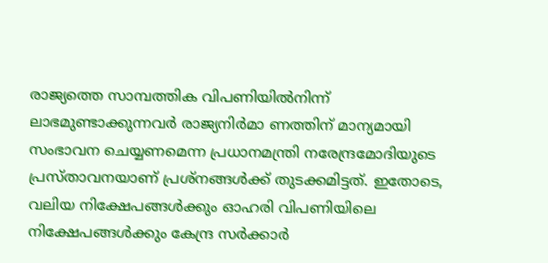രാജ്യത്തെ സാമ്പത്തിക വിപണിയില്‍നിന്ന് ലാഭമുണ്ടാക്കുന്നവര്‍ രാജ്യനിര്‍മാ ണത്തിന് മാന്യമായി സംഭാവന ചെയ്യണമെന്ന പ്രധാനമന്ത്രി നരേന്ദ്രമോദിയുടെ പ്രസ്താവനയാണ് പ്രശ്‌നങ്ങള്‍ക്ക് തുടക്കമിട്ടത്. ഇതോടെ, വലിയ നിക്ഷേപങ്ങള്‍ക്കും ഓഹരി വിപണിയിലെ നിക്ഷേപങ്ങള്‍ക്കും കേന്ദ്ര സര്‍ക്കാര്‍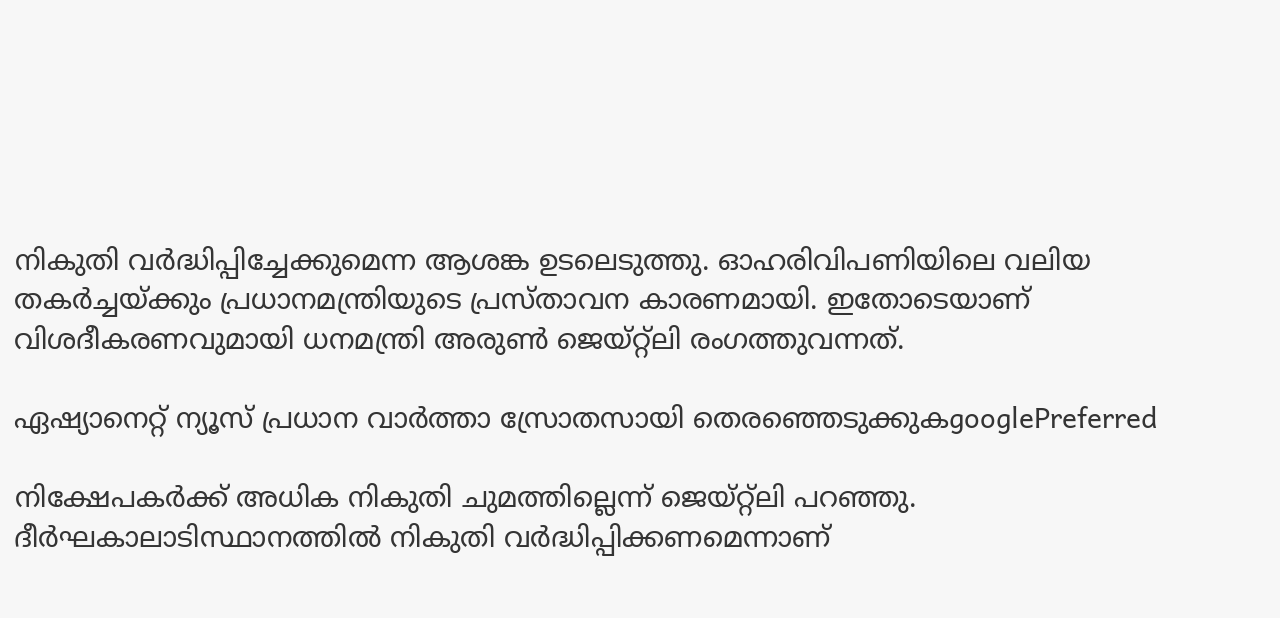നികുതി വര്‍ദ്ധിപ്പിച്ചേക്കുമെന്ന ആശങ്ക ഉടലെടുത്തു. ഓഹരിവിപണിയിലെ വലിയ തകര്‍ച്ചയ്ക്കും പ്രധാനമന്ത്രിയുടെ പ്രസ്താവന കാരണമായി. ഇതോടെയാണ് വിശദീകരണവുമായി ധനമന്ത്രി അരുണ്‍ ജെയ്റ്റ്‌ലി രംഗത്തുവന്നത്.

ഏഷ്യാനെറ്റ് ന്യൂസ് പ്രധാന വാർത്താ സ്രോതസായി തെരഞ്ഞെടുക്കുകgooglePreferred

നിക്ഷേപകര്‍ക്ക് അധിക നികുതി ചുമത്തില്ലെന്ന് ജെയ്റ്റ്‌ലി പറഞ്ഞു. ദീര്‍ഘകാലാടിസ്ഥാനത്തില്‍ നികുതി വര്‍ദ്ധിപ്പിക്കണമെന്നാണ്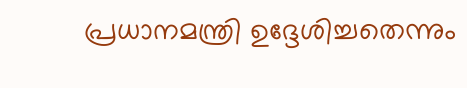പ്രധാനമന്ത്രി ഉദ്ദേശിച്ചതെന്നും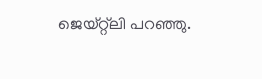ജെയ്റ്റ്‌ലി പറഞ്ഞു.